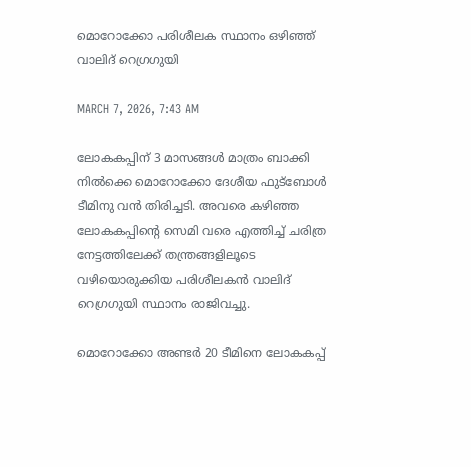മൊറോക്കോ പരിശീലക സ്ഥാനം ഒഴിഞ്ഞ് വാലിദ് റെഗ്രഗുയി

MARCH 7, 2026, 7:43 AM

ലോകകപ്പിന് 3 മാസങ്ങൾ മാത്രം ബാക്കി നിൽക്കെ മൊറോക്കോ ദേശീയ ഫുട്‌ബോൾ ടീമിനു വൻ തിരിച്ചടി. അവരെ കഴിഞ്ഞ ലോകകപ്പിന്റെ സെമി വരെ എത്തിച്ച് ചരിത്ര നേട്ടത്തിലേക്ക് തന്ത്രങ്ങളിലൂടെ വഴിയൊരുക്കിയ പരിശീലകൻ വാലിദ് റെഗ്രഗുയി സ്ഥാനം രാജിവച്ചു.

മൊറോക്കോ അണ്ടർ 20 ടീമിനെ ലോകകപ്പ്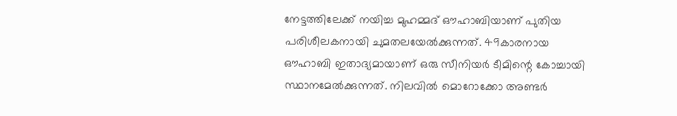നേട്ടത്തിലേക്ക് നയിച്ച മുഹമ്മദ് ഔഹാബിയാണ് പുതിയ പരിശീലകനായി ചുമതലയേൽക്കുന്നത്. 49കാരനായ ഔഹാബി ഇതാദ്യമായാണ് ഒരു സീനിയർ ടീമിന്റെ കോച്ചായി സ്ഥാനമേൽക്കുന്നത്. നിലവിൽ മൊറോക്കോ അണ്ടർ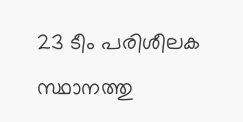23 ടീം പരിശീലക സ്ഥാനത്തു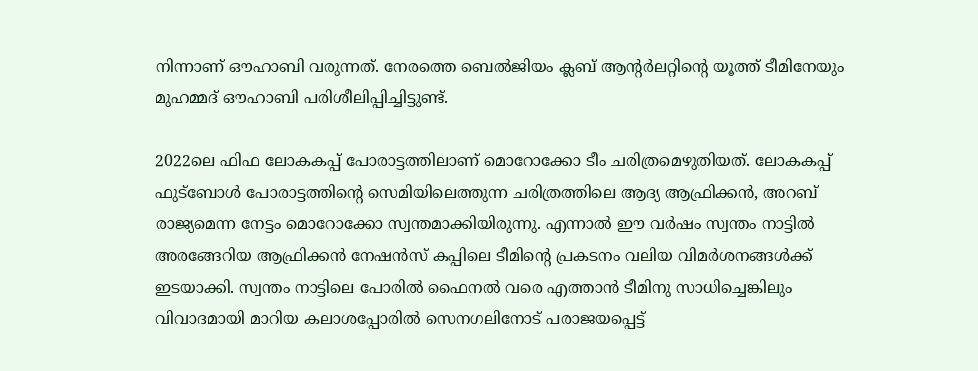നിന്നാണ് ഔഹാബി വരുന്നത്. നേരത്തെ ബെൽജിയം ക്ലബ് ആന്റർലറ്റിന്റെ യൂത്ത് ടീമിനേയും മുഹമ്മദ് ഔഹാബി പരിശീലിപ്പിച്ചിട്ടുണ്ട്.

2022ലെ ഫിഫ ലോകകപ്പ് പോരാട്ടത്തിലാണ് മൊറോക്കോ ടീം ചരിത്രമെഴുതിയത്. ലോകകപ്പ് ഫുട്‌ബോൾ പോരാട്ടത്തിന്റെ സെമിയിലെത്തുന്ന ചരിത്രത്തിലെ ആദ്യ ആഫ്രിക്കൻ, അറബ് രാജ്യമെന്ന നേട്ടം മൊറോക്കോ സ്വന്തമാക്കിയിരുന്നു. എന്നാൽ ഈ വർഷം സ്വന്തം നാട്ടിൽ അരങ്ങേറിയ ആഫ്രിക്കൻ നേഷൻസ് കപ്പിലെ ടീമിന്റെ പ്രകടനം വലിയ വിമർശനങ്ങൾക്ക് ഇടയാക്കി. സ്വന്തം നാട്ടിലെ പോരിൽ ഫൈനൽ വരെ എത്താൻ ടീമിനു സാധിച്ചെങ്കിലും വിവാദമായി മാറിയ കലാശപ്പോരിൽ സെനഗലിനോട് പരാജയപ്പെട്ട്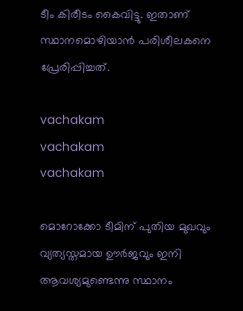ടീം കിരീടം കൈവിട്ടു. ഇതാണ് സ്ഥാനമൊഴിയാൻ പരിശീലകനെ പ്രേരിപ്പിച്ചത്.

vachakam
vachakam
vachakam

മൊറോക്കോ ടീമിന് പുതിയ മുഖവും വ്യത്യസ്തമായ ഊർജവും ഇനി ആവശ്യമുണ്ടെന്നു സ്ഥാനം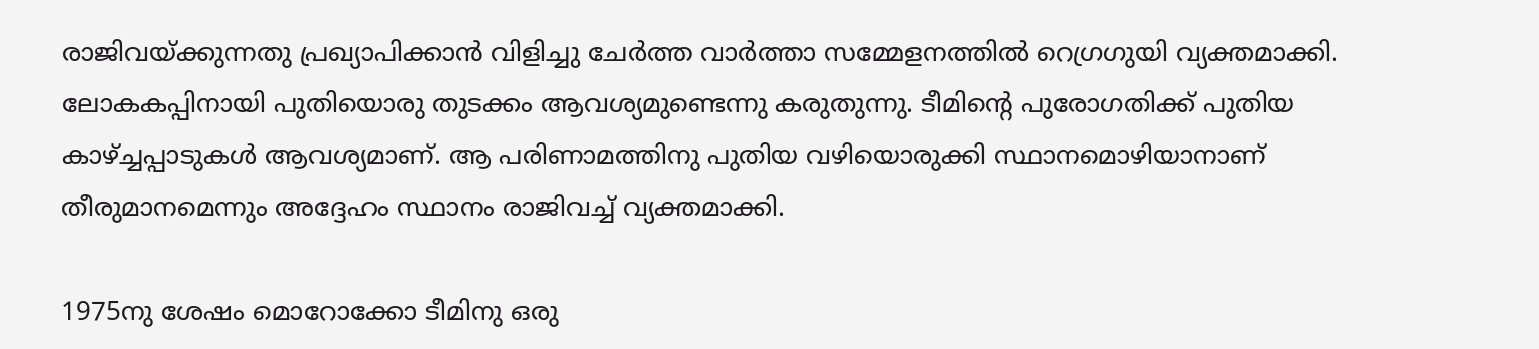രാജിവയ്ക്കുന്നതു പ്രഖ്യാപിക്കാൻ വിളിച്ചു ചേർത്ത വാർത്താ സമ്മേളനത്തിൽ റെഗ്രഗുയി വ്യക്തമാക്കി. ലോകകപ്പിനായി പുതിയൊരു തുടക്കം ആവശ്യമുണ്ടെന്നു കരുതുന്നു. ടീമിന്റെ പുരോഗതിക്ക് പുതിയ കാഴ്ച്ചപ്പാടുകൾ ആവശ്യമാണ്. ആ പരിണാമത്തിനു പുതിയ വഴിയൊരുക്കി സ്ഥാനമൊഴിയാനാണ് തീരുമാനമെന്നും അദ്ദേഹം സ്ഥാനം രാജിവച്ച് വ്യക്തമാക്കി.

1975നു ശേഷം മൊറോക്കോ ടീമിനു ഒരു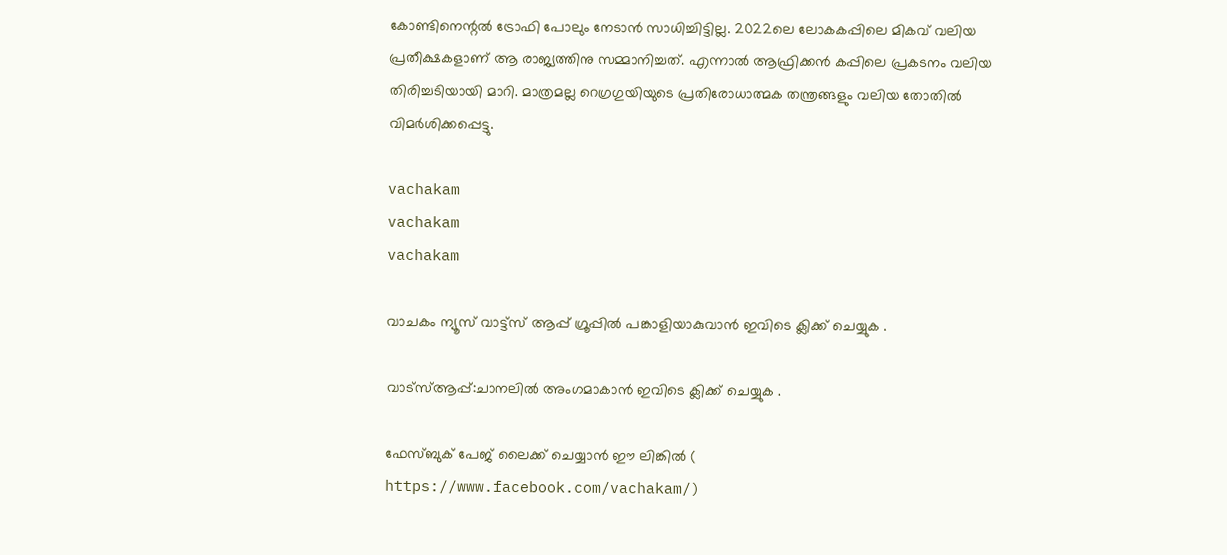കോണ്ടിനെന്റൽ ട്രോഫി പോലും നേടാൻ സാധിച്ചിട്ടില്ല. 2022ലെ ലോകകപ്പിലെ മികവ് വലിയ പ്രതീക്ഷകളാണ് ആ രാജ്യത്തിനു സമ്മാനിച്ചത്. എന്നാൽ ആഫ്രിക്കൻ കപ്പിലെ പ്രകടനം വലിയ തിരിച്ചടിയായി മാറി. മാത്രമല്ല റെഗ്രഗുയിയുടെ പ്രതിരോധാത്മക തന്ത്രങ്ങളും വലിയ തോതിൽ വിമർശിക്കപ്പെട്ടു.

vachakam
vachakam
vachakam

വാചകം ന്യൂസ് വാട്ട്സ് ആപ്പ് ഗ്രൂപ്പിൽ പങ്കാളിയാകുവാൻ ഇവിടെ ക്ലിക്ക് ചെയ്യുക .

വാട്സ്ആപ്പ്:ചാനലിൽ അംഗമാകാൻ ഇവിടെ ക്ലിക്ക് ചെയ്യുക .

ഫേസ്ബുക് പേജ് ലൈക്ക് ചെയ്യാൻ ഈ ലിങ്കിൽ (
https://www.facebook.com/vachakam/)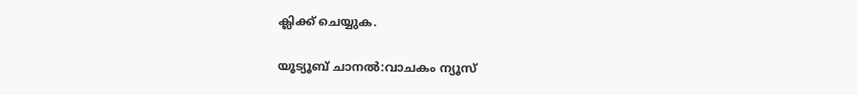ക്ലിക്ക് ചെയ്യുക.

യൂട്യൂബ് ചാനൽ:വാചകം ന്യൂസ്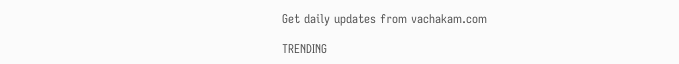Get daily updates from vachakam.com

TRENDING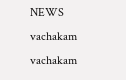NEWS
vachakam
vachakam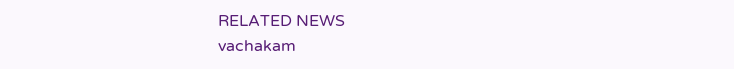RELATED NEWS
vachakam